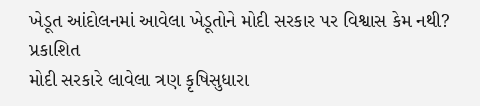ખેડૂત આંદોલનમાં આવેલા ખેડૂતોને મોદી સરકાર પર વિશ્વાસ કેમ નથી?
પ્રકાશિત
મોદી સરકારે લાવેલા ત્રણ કૃષિસુધારા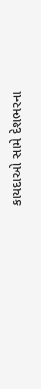કાયદાઓ સામે દેશભરના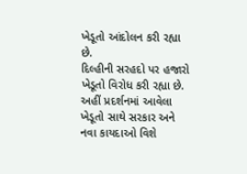ખેડૂતો આંદોલન કરી રહ્યા છે.
દિલ્હીની સરહદો પર હજારો ખેડૂતો વિરોધ કરી રહ્યા છે.
અહીં પ્રદર્શનમાં આવેલા ખેડૂતો સાથે સરકાર અને નવા કાયદાઓ વિશે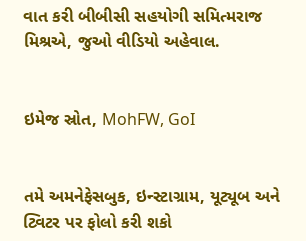વાત કરી બીબીસી સહયોગી સમિત્મરાજ મિશ્રએ, જુઓ વીડિયો અહેવાલ.


ઇમેજ સ્રોત, MohFW, GoI


તમે અમનેફેસબુક, ઇન્સ્ટાગ્રામ, યૂટ્યૂબ અને ટ્વિટર પર ફોલો કરી શકો